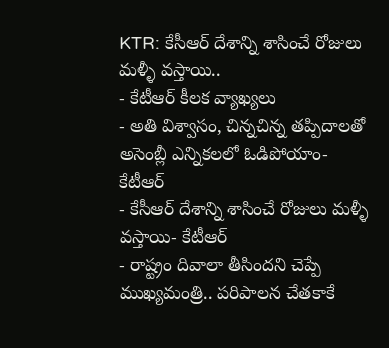KTR: కేసీఆర్ దేశాన్ని శాసించే రోజులు మళ్ళీ వస్తాయి..
- కేటీఆర్ కీలక వ్యాఖ్యలు
- అతి విశ్వాసం, చిన్నచిన్న తప్పిదాలతో అసెంబ్లీ ఎన్నికలలో ఓడిపోయాం- కేటీఆర్
- కేసీఆర్ దేశాన్ని శాసించే రోజులు మళ్ళీ వస్తాయి- కేటీఆర్
- రాష్ట్రం దివాలా తీసిందని చెప్పే ముఖ్యమంత్రి.. పరిపాలన చేతకాకే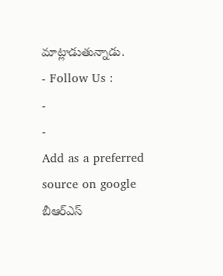మాట్లాడుతున్నాడు.
- Follow Us :
-
-
Add as a preferred
source on google
బీఆర్ఎస్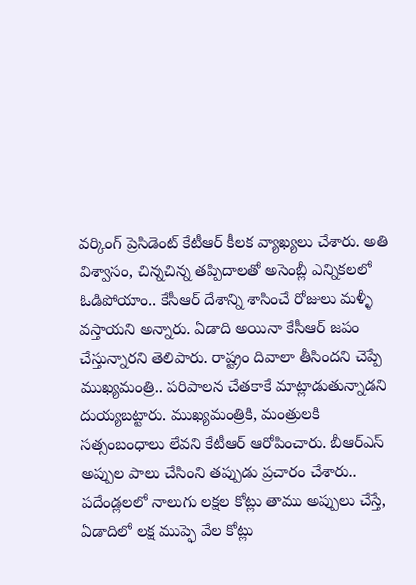వర్కింగ్ ప్రెసిడెంట్ కేటీఆర్ కీలక వ్యాఖ్యలు చేశారు. అతి విశ్వాసం, చిన్నచిన్న తప్పిదాలతో అసెంబ్లీ ఎన్నికలలో ఓడిపోయాం.. కేసీఆర్ దేశాన్ని శాసించే రోజులు మళ్ళీ వస్తాయని అన్నారు. ఏడాది అయినా కేసీఆర్ జపం చేస్తున్నారని తెలిపారు. రాష్ట్రం దివాలా తీసిందని చెప్పే ముఖ్యమంత్రి.. పరిపాలన చేతకాకే మాట్లాడుతున్నాడని దుయ్యబట్టారు. ముఖ్యమంత్రికి, మంత్రులకి సత్సంబంధాలు లేవని కేటీఆర్ ఆరోపించారు. బీఆర్ఎస్ అప్పుల పాలు చేసింని తప్పుడు ప్రచారం చేశారు.. పదేండ్లలలో నాలుగు లక్షల కోట్లు తాము అప్పులు చేస్తే, ఏడాదిలో లక్ష ముప్ఫె వేల కోట్లు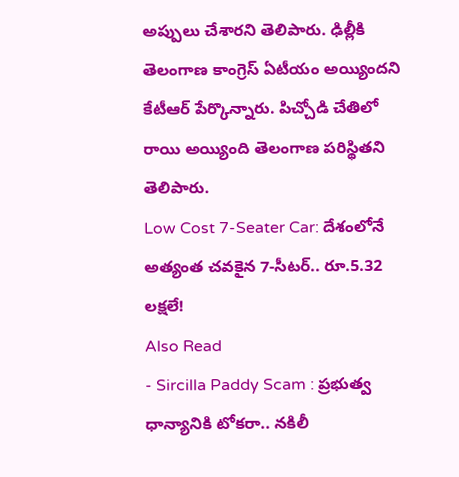అప్పులు చేశారని తెలిపారు. ఢిల్లీకి తెలంగాణ కాంగ్రెస్ ఏటీయం అయ్యిందని కేటీఆర్ పేర్కొన్నారు. పిచ్చోడి చేతిలో రాయి అయ్యింది తెలంగాణ పరిస్థితని తెలిపారు.
Low Cost 7-Seater Car: దేశంలోనే అత్యంత చవకైన 7-సీటర్.. రూ.5.32 లక్షలే!
Also Read
- Sircilla Paddy Scam : ప్రభుత్వ ధాన్యానికి టోకరా.. నకిలీ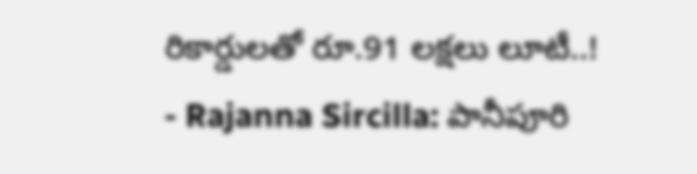రికార్డులతో రూ.91 లక్షలు లూటీ..!
- Rajanna Sircilla: పానీపూరి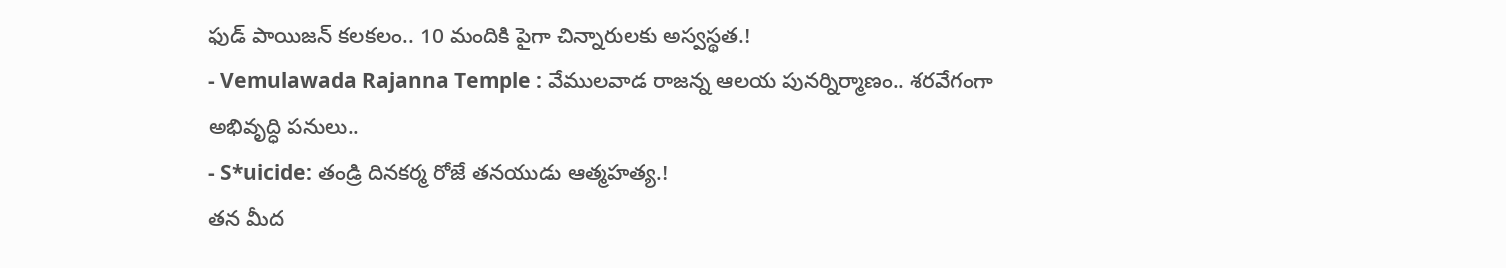ఫుడ్ పాయిజన్ కలకలం.. 10 మందికి పైగా చిన్నారులకు అస్వస్థత.!
- Vemulawada Rajanna Temple : వేములవాడ రాజన్న ఆలయ పునర్నిర్మాణం.. శరవేగంగా అభివృద్ధి పనులు..
- S*uicide: తండ్రి దినకర్మ రోజే తనయుడు ఆత్మహత్య.!
తన మీద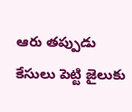ఆరు తప్పుడు కేసులు పెట్టి జైలుకు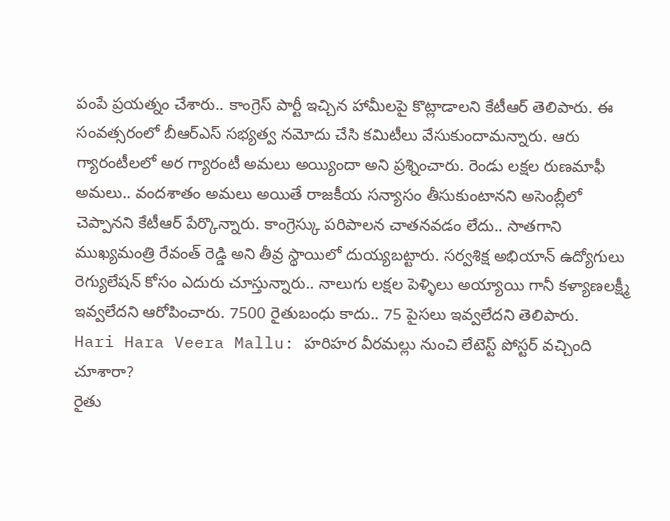పంపే ప్రయత్నం చేశారు.. కాంగ్రెస్ పార్టీ ఇచ్చిన హామీలపై కొట్లాడాలని కేటీఆర్ తెలిపారు. ఈ సంవత్సరంలో బీఆర్ఎస్ సభ్యత్వ నమోదు చేసి కమిటీలు వేసుకుందామన్నారు. ఆరు గ్యారంటీలలో అర గ్యారంటీ అమలు అయ్యిందా అని ప్రశ్నించారు. రెండు లక్షల రుణమాఫీ అమలు.. వందశాతం అమలు అయితే రాజకీయ సన్యాసం తీసుకుంటానని అసెంబ్లీలో చెప్పానని కేటీఆర్ పేర్కొన్నారు. కాంగ్రెస్కు పరిపాలన చాతనవడం లేదు.. సాతగాని ముఖ్యమంత్రి రేవంత్ రెడ్డి అని తీవ్ర స్థాయిలో దుయ్యబట్టారు. సర్వశిక్ష అభియాన్ ఉద్యోగులు రెగ్యులేషన్ కోసం ఎదురు చూస్తున్నారు.. నాలుగు లక్షల పెళ్ళిలు అయ్యాయి గానీ కళ్యాణలక్ష్మీ ఇవ్వలేదని ఆరోపించారు. 7500 రైతుబంధు కాదు.. 75 పైసలు ఇవ్వలేదని తెలిపారు.
Hari Hara Veera Mallu: హరిహర వీరమల్లు నుంచి లేటెస్ట్ పోస్టర్ వచ్చింది చూశారా?
రైతు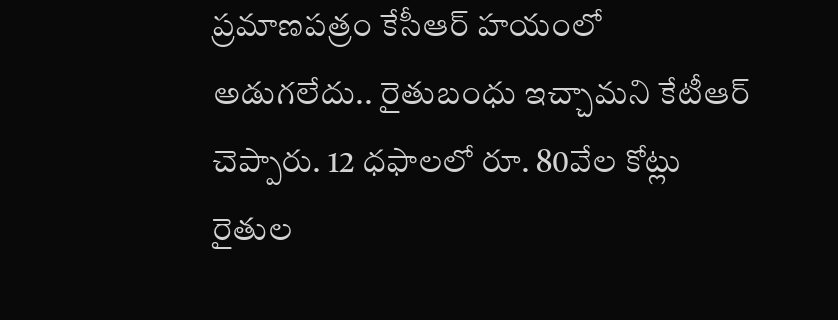ప్రమాణపత్రం కేసీఆర్ హయంలో అడుగలేదు.. రైతుబంధు ఇచ్చామని కేటీఆర్ చెప్పారు. 12 ధఫాలలో రూ. 80వేల కోట్లు రైతుల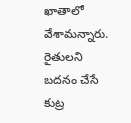ఖాతాలో వేశామన్నారు. రైతులని బదనం చేసే కుట్ర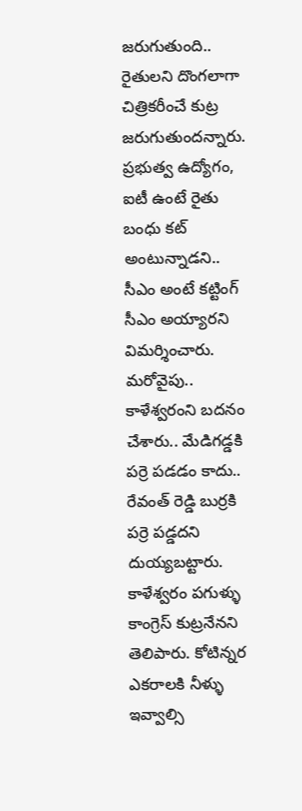జరుగుతుంది.. రైతులని దొంగలాగా చిత్రికరీంచే కుట్ర జరుగుతుందన్నారు. ప్రభుత్వ ఉద్యోగం, ఐటీ ఉంటే రైతు బంధు కట్ అంటున్నాడని.. సీఎం అంటే కట్టింగ్ సీఎం అయ్యారని విమర్శించారు. మరోవైపు.. కాళేశ్వరంని బదనం చేశారు.. మేడిగడ్డకి పర్రె పడడం కాదు.. రేవంత్ రెడ్డి బుర్రకి పర్రె పడ్డదని దుయ్యబట్టారు. కాళేశ్వరం పగుళ్ళు కాంగ్రెస్ కుట్రనేనని తెలిపారు. కోటిన్నర ఎకరాలకి నీళ్ళు ఇవ్వాల్సి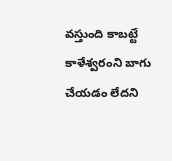వస్తుంది కాబట్టే కాళేశ్వరంని బాగు చేయడం లేదని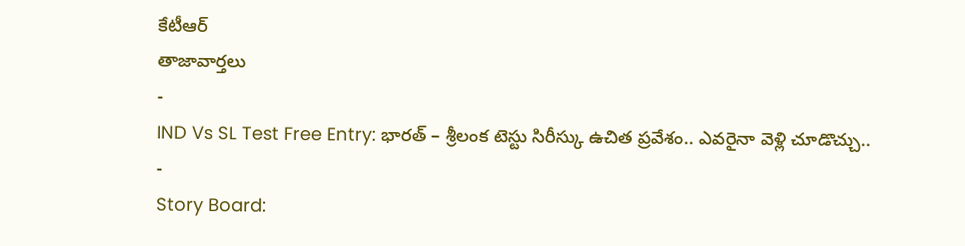కేటీఆర్
తాజావార్తలు
-
IND Vs SL Test Free Entry: భారత్ – శ్రీలంక టెస్టు సిరీస్కు ఉచిత ప్రవేశం.. ఎవరైనా వెళ్లి చూడొచ్చు..
-
Story Board: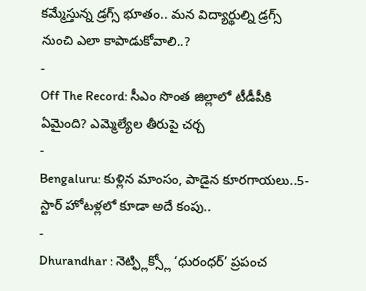కమ్మేస్తున్న డ్రగ్స్ భూతం.. మన విద్యార్థుల్ని డ్రగ్స్ నుంచి ఎలా కాపాడుకోవాలి..?
-
Off The Record: సీఎం సొంత జిల్లాలో టీడీపీకి ఏమైంది? ఎమ్మెల్యేల తీరుపై చర్చ
-
Bengaluru: కుళ్లిన మాంసం, పాడైన కూరగాయలు..5-స్టార్ హోటళ్లలో కూడా అదే కంపు..
-
Dhurandhar : నెట్ఫ్లిక్స్లో ‘ధురంధర్’ ప్రపంచ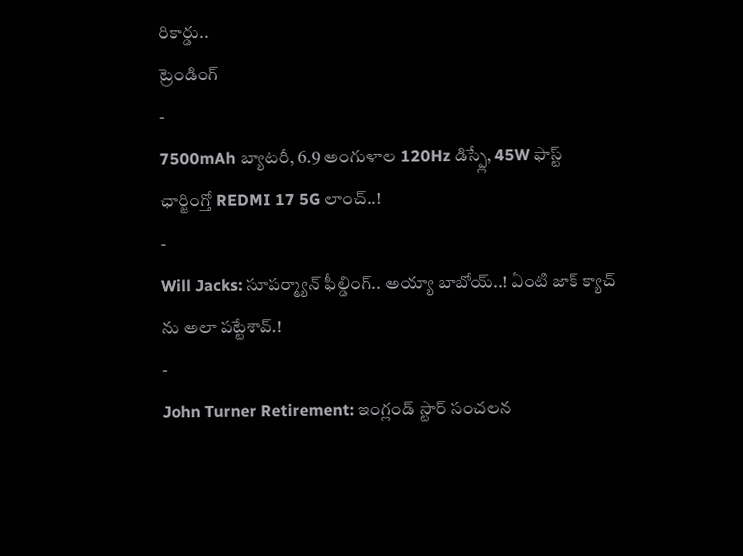రికార్డు..
ట్రెండింగ్
-
7500mAh బ్యాటరీ, 6.9 అంగుళాల 120Hz డిస్ప్లే, 45W ఫాస్ట్ ఛార్జింగ్తో REDMI 17 5G లాంచ్..!
-
Will Jacks: సూపర్మ్యాన్ ఫీల్డింగ్.. అయ్యా బాబోయ్..! ఏంటి జాక్ క్యాచ్ ను అలా పట్టేశావ్.!
-
John Turner Retirement: ఇంగ్లండ్ స్టార్ సంచలన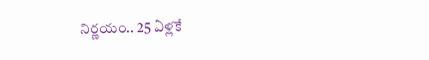నిర్ణయం.. 25 ఏళ్లకే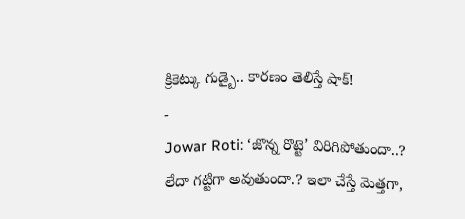క్రికెట్కు గుడ్బై.. కారణం తెలిస్తే షాక్!
-
Jowar Roti: ‘జొన్న రొట్టె’ విరిగిపోతుందా..? లేదా గట్టిగా అవుతుందా.? ఇలా చేస్తే మెత్తగా,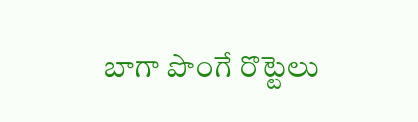బాగా పొంగే రొట్టెలు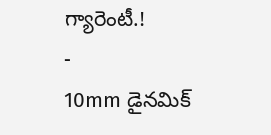గ్యారెంటీ.!
-
10mm డైనమిక్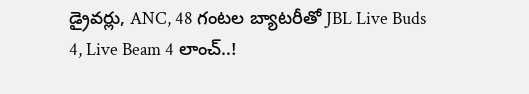డ్రైవర్లు, ANC, 48 గంటల బ్యాటరీతో JBL Live Buds 4, Live Beam 4 లాంచ్..!